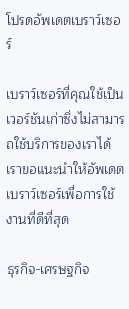โปรดอัพเดตเบราว์เซอร์

เบราว์เซอร์ที่คุณใช้เป็นเวอร์ชันเก่าซึ่งไม่สามารถใช้บริการของเราได้ เราขอแนะนำให้อัพเดตเบราว์เซอร์เพื่อการใช้งานที่ดีที่สุด

ธุรกิจ-เศรษฐกิจ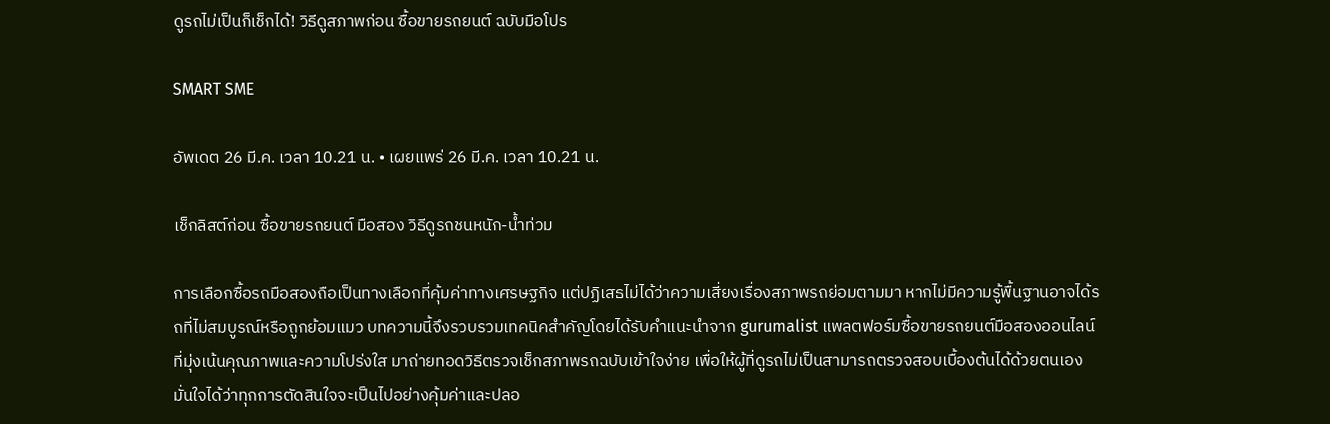ดูรถไม่เป็นก็เช็กได้! วิธีดูสภาพก่อน ซื้อขายรถยนต์ ฉบับมือโปร

SMART SME

อัพเดต 26 มี.ค. เวลา 10.21 น. • เผยแพร่ 26 มี.ค. เวลา 10.21 น.

เช็กลิสต์ก่อน ซื้อขายรถยนต์ มือสอง วิธีดูรถชนหนัก-น้ำท่วม

การเลือกซื้อรถมือสองถือเป็นทางเลือกที่คุ้มค่าทางเศรษฐกิจ แต่ปฏิเสธไม่ได้ว่าความเสี่ยงเรื่องสภาพรถย่อมตามมา หากไม่มีความรู้พื้นฐานอาจได้รถที่ไม่สมบูรณ์หรือถูกย้อมแมว บทความนี้จึงรวบรวมเทคนิคสำคัญโดยได้รับคำแนะนำจาก gurumalist แพลตฟอร์มซื้อขายรถยนต์มือสองออนไลน์ที่มุ่งเน้นคุณภาพและความโปร่งใส มาถ่ายทอดวิธีตรวจเช็กสภาพรถฉบับเข้าใจง่าย เพื่อให้ผู้ที่ดูรถไม่เป็นสามารถตรวจสอบเบื้องต้นได้ด้วยตนเอง มั่นใจได้ว่าทุกการตัดสินใจจะเป็นไปอย่างคุ้มค่าและปลอ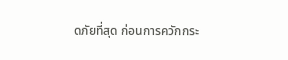ดภัยที่สุด ก่อนการควักกระ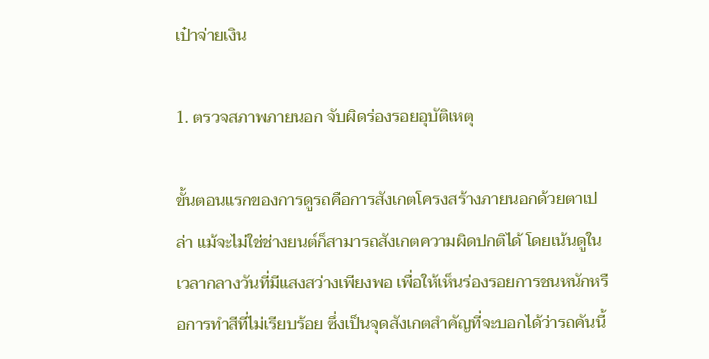เป๋าจ่ายเงิน

1. ตรวจสภาพภายนอก จับผิดร่องรอยอุบัติเหตุ

ขั้นตอนแรกของการดูรถคือการสังเกตโครงสร้างภายนอกด้วยตาเปล่า แม้จะไม่ใช่ช่างยนต์ก็สามารถสังเกตความผิดปกติได้ โดยเน้นดูในเวลากลางวันที่มีแสงสว่างเพียงพอ เพื่อให้เห็นร่องรอยการชนหนักหรือการทำสีที่ไม่เรียบร้อย ซึ่งเป็นจุดสังเกตสำคัญที่จะบอกได้ว่ารถคันนี้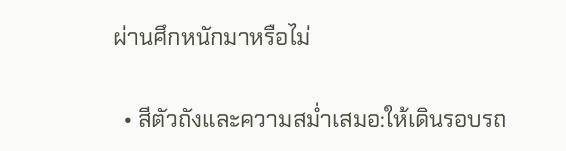ผ่านศึกหนักมาหรือไม่

  • สีตัวถังและความสม่ำเสมอ:ให้เดินรอบรถ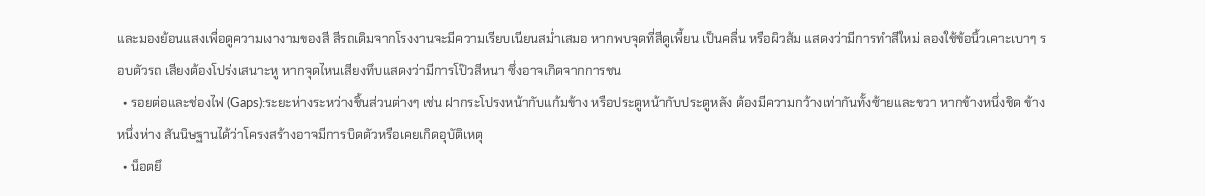และมองย้อนแสงเพื่อดูความเงางามของสี สีรถเดิมจากโรงงานจะมีความเรียบเนียนสม่ำเสมอ หากพบจุดที่สีดูเพี้ยน เป็นคลื่น หรือผิวส้ม แสดงว่ามีการทำสีใหม่ ลองใช้ข้อนิ้วเคาะเบาๆ รอบตัวรถ เสียงต้องโปร่งเสนาะหู หากจุดไหนเสียงทึบแสดงว่ามีการโป๊วสีหนา ซึ่งอาจเกิดจากการชน
  • รอยต่อและช่องไฟ (Gaps):ระยะห่างระหว่างชิ้นส่วนต่างๆ เช่น ฝากระโปรงหน้ากับแก้มข้าง หรือประตูหน้ากับประตูหลัง ต้องมีความกว้างเท่ากันทั้งซ้ายและขวา หากข้างหนึ่งชิด ข้างหนึ่งห่าง สันนิษฐานได้ว่าโครงสร้างอาจมีการบิดตัวหรือเคยเกิดอุบัติเหตุ
  • น็อตยึ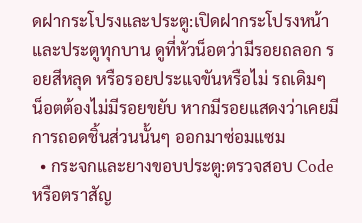ดฝากระโปรงและประตู:เปิดฝากระโปรงหน้าและประตูทุกบาน ดูที่หัวน็อตว่ามีรอยถลอก รอยสีหลุด หรือรอยประแจขันหรือไม่ รถเดิมๆ น็อตต้องไม่มีรอยขยับ หากมีรอยแสดงว่าเคยมีการถอดชิ้นส่วนนั้นๆ ออกมาซ่อมแซม
  • กระจกและยางขอบประตู:ตรวจสอบ Code หรือตราสัญ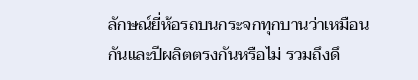ลักษณ์ยี่ห้อรถบนกระจกทุกบานว่าเหมือนกันและปีผลิตตรงกันหรือไม่ รวมถึงดึ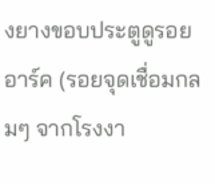งยางขอบประตูดูรอยอาร์ค (รอยจุดเชื่อมกลมๆ จากโรงงา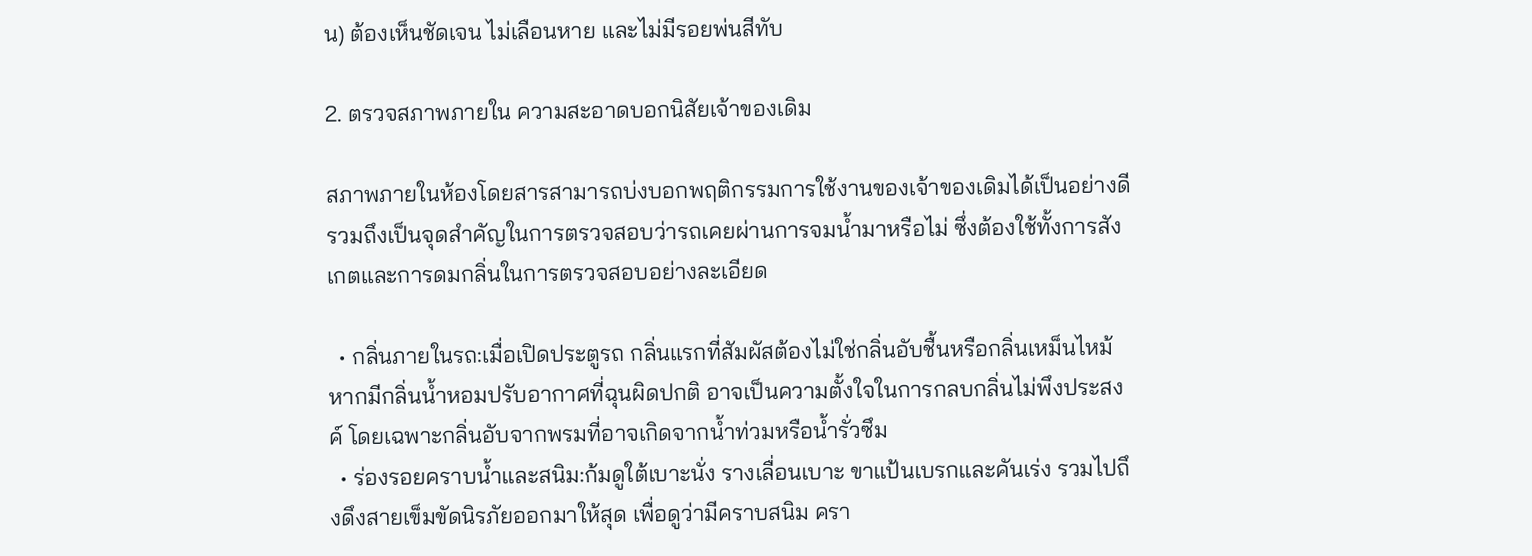น) ต้องเห็นชัดเจน ไม่เลือนหาย และไม่มีรอยพ่นสีทับ

2. ตรวจสภาพภายใน ความสะอาดบอกนิสัยเจ้าของเดิม

สภาพภายในห้องโดยสารสามารถบ่งบอกพฤติกรรมการใช้งานของเจ้าของเดิมได้เป็นอย่างดี รวมถึงเป็นจุดสำคัญในการตรวจสอบว่ารถเคยผ่านการจมน้ำมาหรือไม่ ซึ่งต้องใช้ทั้งการสังเกตและการดมกลิ่นในการตรวจสอบอย่างละเอียด

  • กลิ่นภายในรถ:เมื่อเปิดประตูรถ กลิ่นแรกที่สัมผัสต้องไม่ใช่กลิ่นอับชื้นหรือกลิ่นเหม็นไหม้ หากมีกลิ่นน้ำหอมปรับอากาศที่ฉุนผิดปกติ อาจเป็นความตั้งใจในการกลบกลิ่นไม่พึงประสงค์ โดยเฉพาะกลิ่นอับจากพรมที่อาจเกิดจากน้ำท่วมหรือน้ำรั่วซึม
  • ร่องรอยคราบน้ำและสนิม:ก้มดูใต้เบาะนั่ง รางเลื่อนเบาะ ขาแป้นเบรกและคันเร่ง รวมไปถึงดึงสายเข็มขัดนิรภัยออกมาให้สุด เพื่อดูว่ามีคราบสนิม ครา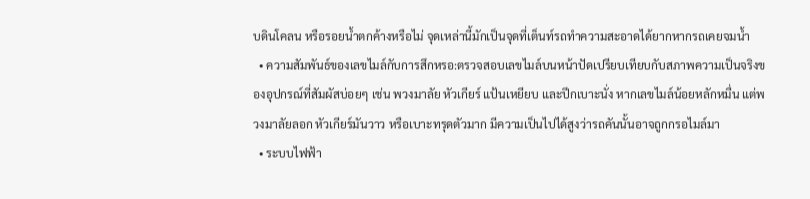บดินโคลน หรือรอยน้ำตกค้างหรือไม่ จุดเหล่านี้มักเป็นจุดที่เต็นท์รถทำความสะอาดได้ยากหากรถเคยจมน้ำ
  • ความสัมพันธ์ของเลขไมล์กับการสึกหรอ:ตรวจสอบเลขไมล์บนหน้าปัดเปรียบเทียบกับสภาพความเป็นจริงของอุปกรณ์ที่สัมผัสบ่อยๆ เช่น พวงมาลัย หัวเกียร์ แป้นเหยียบ และปีกเบาะนั่ง หากเลขไมล์น้อยหลักหมื่น แต่พวงมาลัยลอก หัวเกียร์มันวาว หรือเบาะทรุดตัวมาก มีความเป็นไปได้สูงว่ารถคันนั้นอาจถูกกรอไมล์มา
  • ระบบไฟฟ้า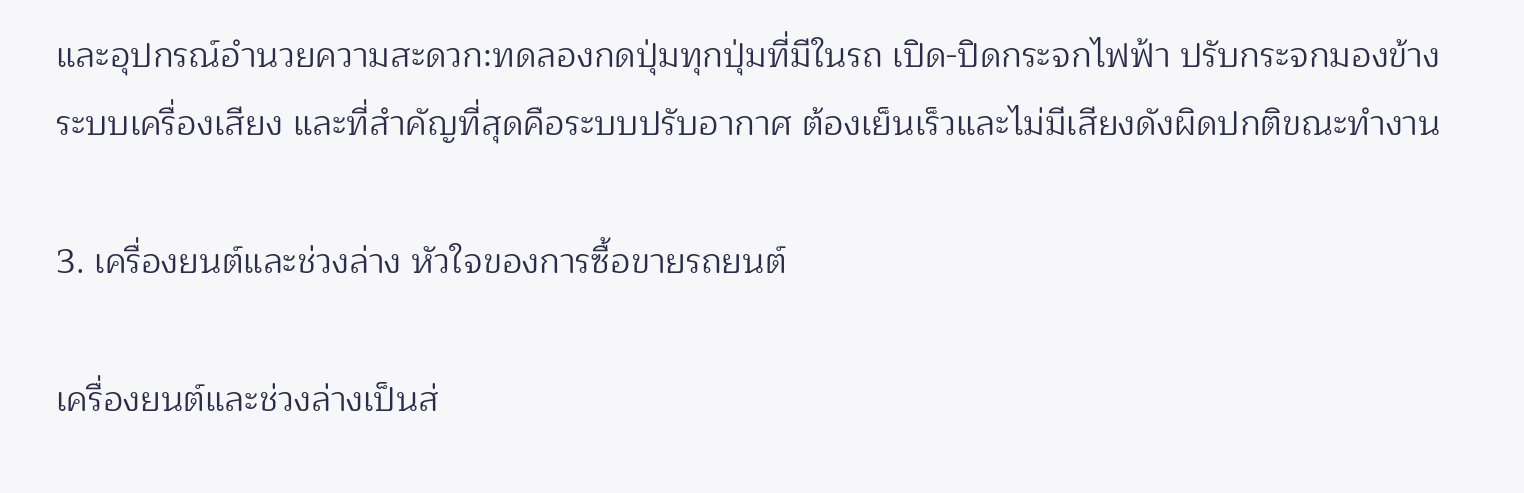และอุปกรณ์อำนวยความสะดวก:ทดลองกดปุ่มทุกปุ่มที่มีในรถ เปิด-ปิดกระจกไฟฟ้า ปรับกระจกมองข้าง ระบบเครื่องเสียง และที่สำคัญที่สุดคือระบบปรับอากาศ ต้องเย็นเร็วและไม่มีเสียงดังผิดปกติขณะทำงาน

3. เครื่องยนต์และช่วงล่าง หัวใจของการซื้อขายรถยนต์

เครื่องยนต์และช่วงล่างเป็นส่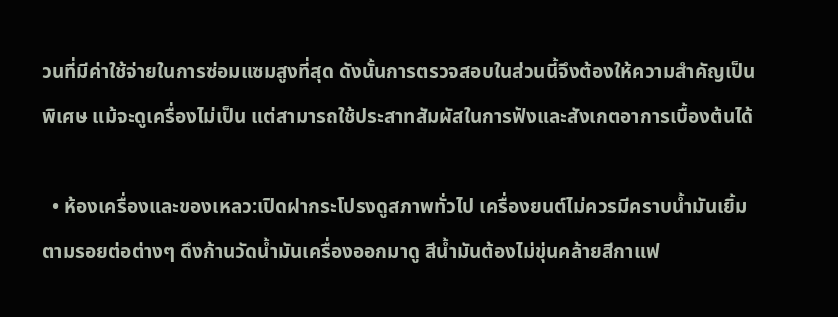วนที่มีค่าใช้จ่ายในการซ่อมแซมสูงที่สุด ดังนั้นการตรวจสอบในส่วนนี้จึงต้องให้ความสำคัญเป็นพิเศษ แม้จะดูเครื่องไม่เป็น แต่สามารถใช้ประสาทสัมผัสในการฟังและสังเกตอาการเบื้องต้นได้

  • ห้องเครื่องและของเหลว:เปิดฝากระโปรงดูสภาพทั่วไป เครื่องยนต์ไม่ควรมีคราบน้ำมันเยิ้มตามรอยต่อต่างๆ ดึงก้านวัดน้ำมันเครื่องออกมาดู สีน้ำมันต้องไม่ขุ่นคล้ายสีกาแฟ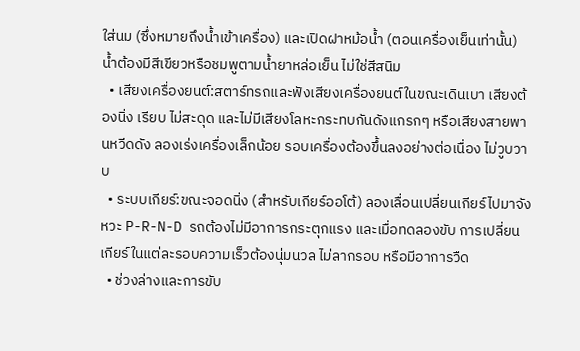ใส่นม (ซึ่งหมายถึงน้ำเข้าเครื่อง) และเปิดฝาหม้อน้ำ (ตอนเครื่องเย็นเท่านั้น) น้ำต้องมีสีเขียวหรือชมพูตามน้ำยาหล่อเย็น ไม่ใช่สีสนิม
  • เสียงเครื่องยนต์:สตาร์ทรถและฟังเสียงเครื่องยนต์ในขณะเดินเบา เสียงต้องนิ่ง เรียบ ไม่สะดุด และไม่มีเสียงโลหะกระทบกันดังแกรกๆ หรือเสียงสายพานหวีดดัง ลองเร่งเครื่องเล็กน้อย รอบเครื่องต้องขึ้นลงอย่างต่อเนื่อง ไม่วูบวาบ
  • ระบบเกียร์:ขณะจอดนิ่ง (สำหรับเกียร์ออโต้) ลองเลื่อนเปลี่ยนเกียร์ไปมาจังหวะ P-R-N-D รถต้องไม่มีอาการกระตุกแรง และเมื่อทดลองขับ การเปลี่ยนเกียร์ในแต่ละรอบความเร็วต้องนุ่มนวล ไม่ลากรอบ หรือมีอาการวืด
  • ช่วงล่างและการขับ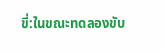ขี่:ในขณะทดลองขับ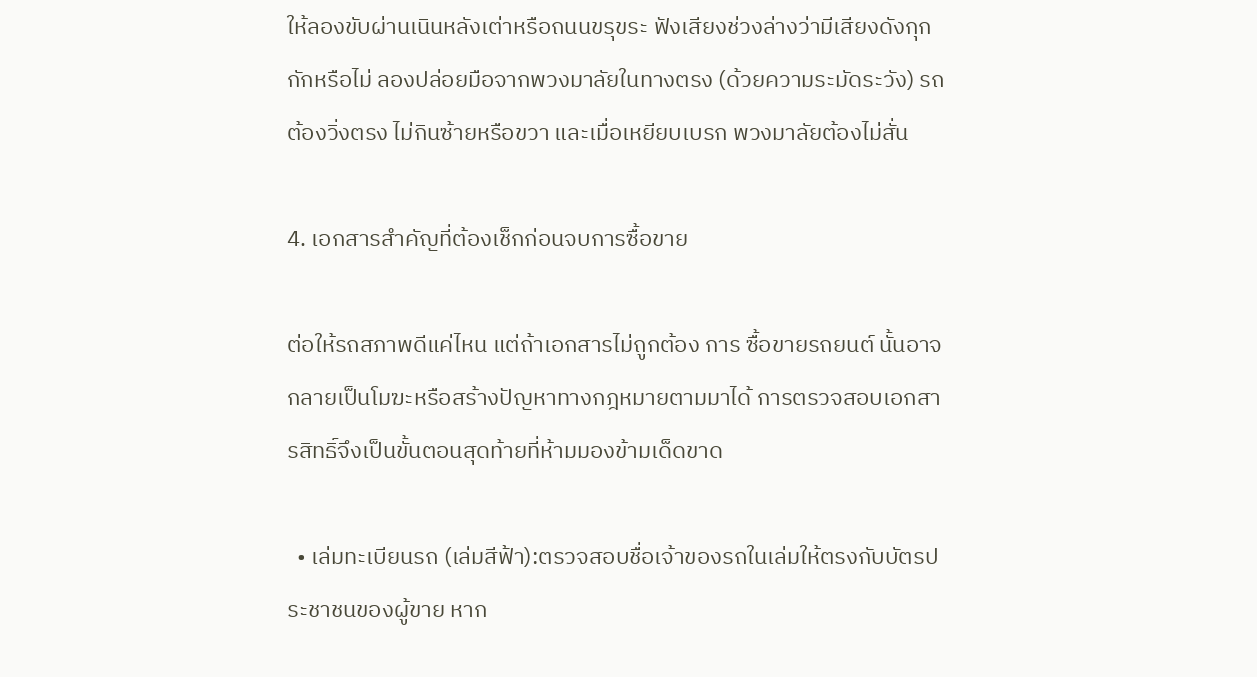ให้ลองขับผ่านเนินหลังเต่าหรือถนนขรุขระ ฟังเสียงช่วงล่างว่ามีเสียงดังกุกกักหรือไม่ ลองปล่อยมือจากพวงมาลัยในทางตรง (ด้วยความระมัดระวัง) รถต้องวิ่งตรง ไม่กินซ้ายหรือขวา และเมื่อเหยียบเบรก พวงมาลัยต้องไม่สั่น

4. เอกสารสำคัญที่ต้องเช็กก่อนจบการซื้อขาย

ต่อให้รถสภาพดีแค่ไหน แต่ถ้าเอกสารไม่ถูกต้อง การ ซื้อขายรถยนต์ นั้นอาจกลายเป็นโมฆะหรือสร้างปัญหาทางกฎหมายตามมาได้ การตรวจสอบเอกสารสิทธิ์จึงเป็นขั้นตอนสุดท้ายที่ห้ามมองข้ามเด็ดขาด

  • เล่มทะเบียนรถ (เล่มสีฟ้า):ตรวจสอบชื่อเจ้าของรถในเล่มให้ตรงกับบัตรประชาชนของผู้ขาย หาก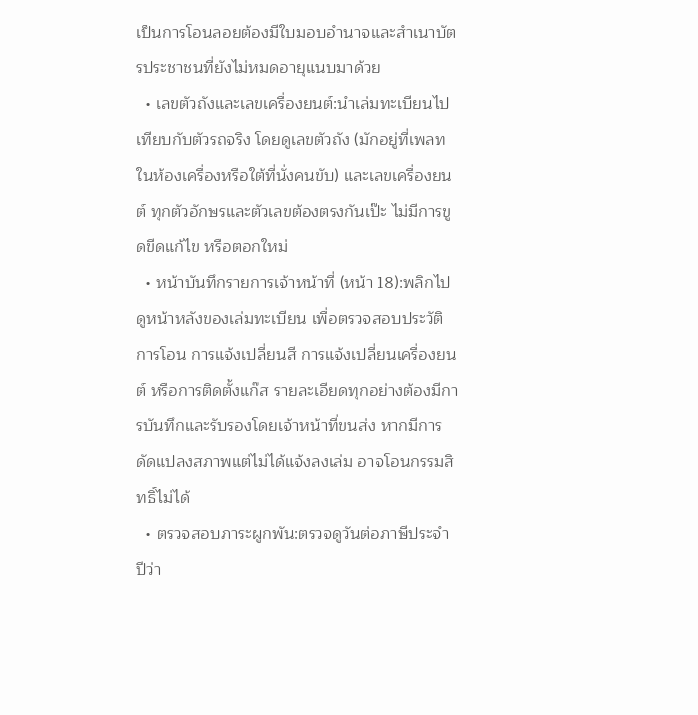เป็นการโอนลอยต้องมีใบมอบอำนาจและสำเนาบัตรประชาชนที่ยังไม่หมดอายุแนบมาด้วย
  • เลขตัวถังและเลขเครื่องยนต์:นำเล่มทะเบียนไปเทียบกับตัวรถจริง โดยดูเลขตัวถัง (มักอยู่ที่เพลทในห้องเครื่องหรือใต้ที่นั่งคนขับ) และเลขเครื่องยนต์ ทุกตัวอักษรและตัวเลขต้องตรงกันเป๊ะ ไม่มีการขูดขีดแก้ไข หรือตอกใหม่
  • หน้าบันทึกรายการเจ้าหน้าที่ (หน้า 18):พลิกไปดูหน้าหลังของเล่มทะเบียน เพื่อตรวจสอบประวัติการโอน การแจ้งเปลี่ยนสี การแจ้งเปลี่ยนเครื่องยนต์ หรือการติดตั้งแก๊ส รายละเอียดทุกอย่างต้องมีการบันทึกและรับรองโดยเจ้าหน้าที่ขนส่ง หากมีการดัดแปลงสภาพแต่ไม่ได้แจ้งลงเล่ม อาจโอนกรรมสิทธิ์ไม่ได้
  • ตรวจสอบภาระผูกพัน:ตรวจดูวันต่อภาษีประจำปีว่า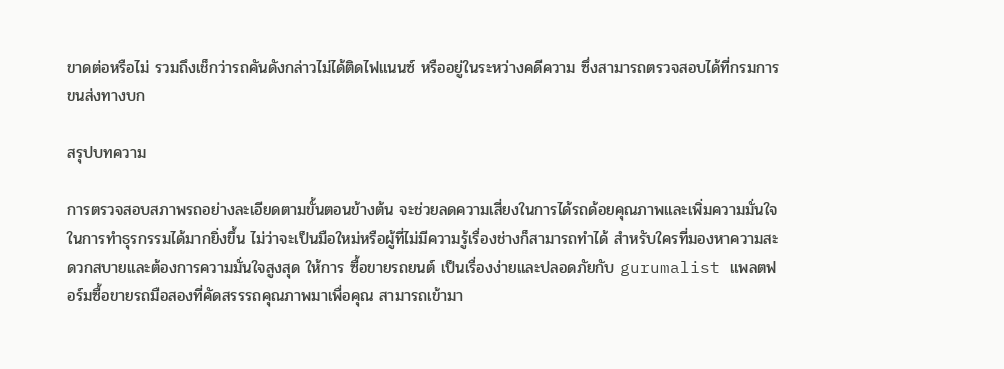ขาดต่อหรือไม่ รวมถึงเช็กว่ารถคันดังกล่าวไม่ได้ติดไฟแนนซ์ หรืออยู่ในระหว่างคดีความ ซึ่งสามารถตรวจสอบได้ที่กรมการขนส่งทางบก

สรุปบทความ

การตรวจสอบสภาพรถอย่างละเอียดตามขั้นตอนข้างต้น จะช่วยลดความเสี่ยงในการได้รถด้อยคุณภาพและเพิ่มความมั่นใจในการทำธุรกรรมได้มากยิ่งขึ้น ไม่ว่าจะเป็นมือใหม่หรือผู้ที่ไม่มีความรู้เรื่องช่างก็สามารถทำได้ สำหรับใครที่มองหาความสะดวกสบายและต้องการความมั่นใจสูงสุด ให้การ ซื้อขายรถยนต์ เป็นเรื่องง่ายและปลอดภัยกับ gurumalist แพลตฟอร์มซื้อขายรถมือสองที่คัดสรรรถคุณภาพมาเพื่อคุณ สามารถเข้ามา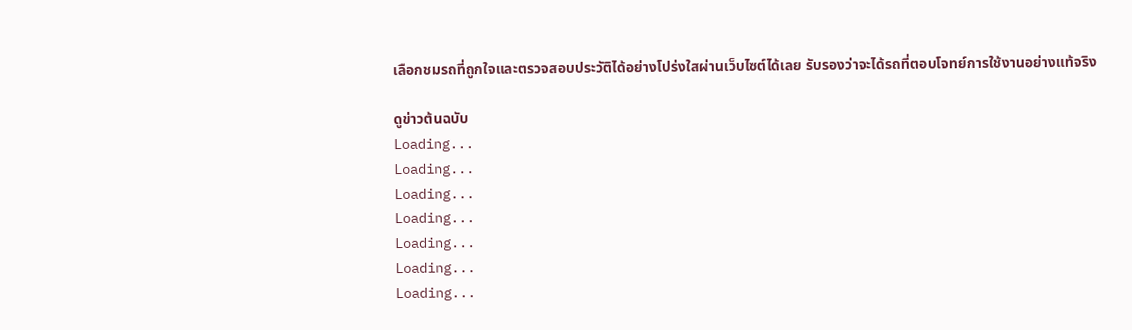เลือกชมรถที่ถูกใจและตรวจสอบประวัติได้อย่างโปร่งใสผ่านเว็บไซต์ได้เลย รับรองว่าจะได้รถที่ตอบโจทย์การใช้งานอย่างแท้จริง

ดูข่าวต้นฉบับ
Loading...
Loading...
Loading...
Loading...
Loading...
Loading...
Loading...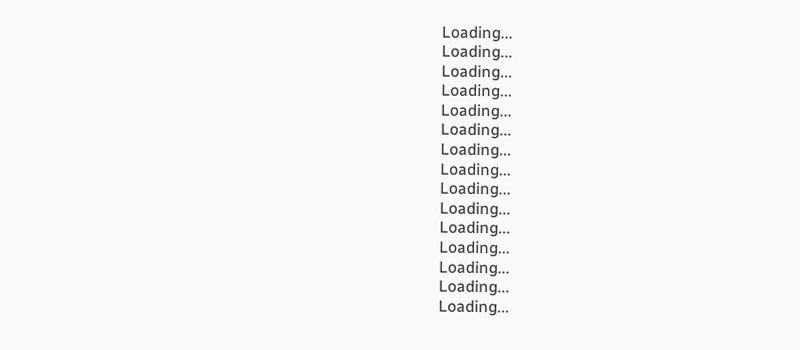Loading...
Loading...
Loading...
Loading...
Loading...
Loading...
Loading...
Loading...
Loading...
Loading...
Loading...
Loading...
Loading...
Loading...
Loading...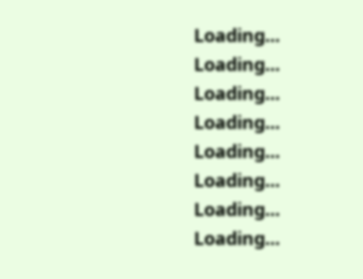Loading...
Loading...
Loading...
Loading...
Loading...
Loading...
Loading...
Loading...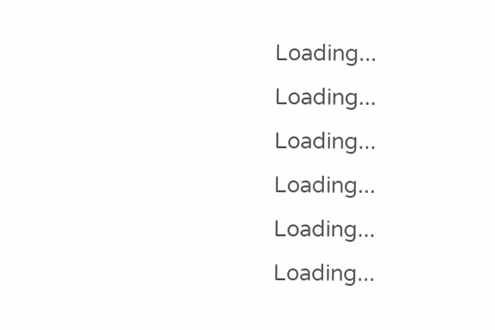Loading...
Loading...
Loading...
Loading...
Loading...
Loading...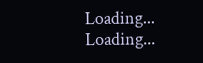Loading...
Loading...